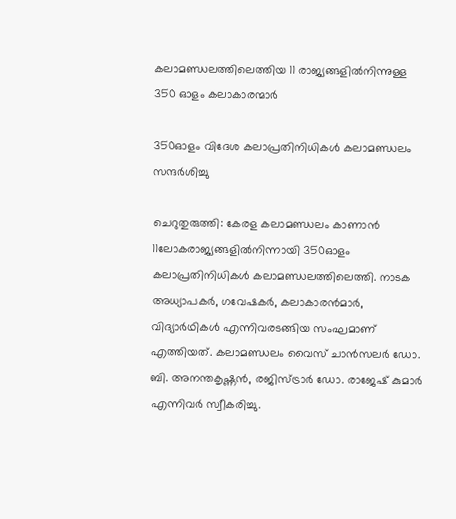കലാമണ്ഡലത്തിലെത്തിയ 11 രാജ്യങ്ങളിൽനിന്നുള്ള 350 ഓളം കലാകാരന്മാർ

350ഓളം വിദേശ കലാപ്രതിനിധികൾ കലാമണ്ഡലം സന്ദർശിച്ചു

ചെറുതുരുത്തി: കേരള കലാമണ്ഡലം കാണാൻ 11ലോകരാജ്യങ്ങളിൽനിന്നായി 350ഓളം കലാപ്രതിനിധികൾ കലാമണ്ഡലത്തിലെത്തി. നാടക അധ്യാപകർ, ഗവേഷകർ, കലാകാരൻമാർ, വിദ്യാർഥികൾ എന്നിവരടങ്ങിയ സംഘമാണ് എത്തിയത്. കലാമണ്ഡലം വൈസ് ചാൻസലർ ഡോ. ബി. അനന്തകൃഷ്ണൻ, രജിസ്ട്രാർ ഡോ. രാജേഷ് കുമാർ എന്നിവർ സ്വീകരിച്ചു.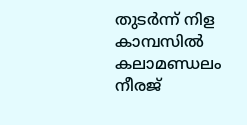തുടർന്ന് നിള കാമ്പസിൽ കലാമണ്ഡലം നീരജ്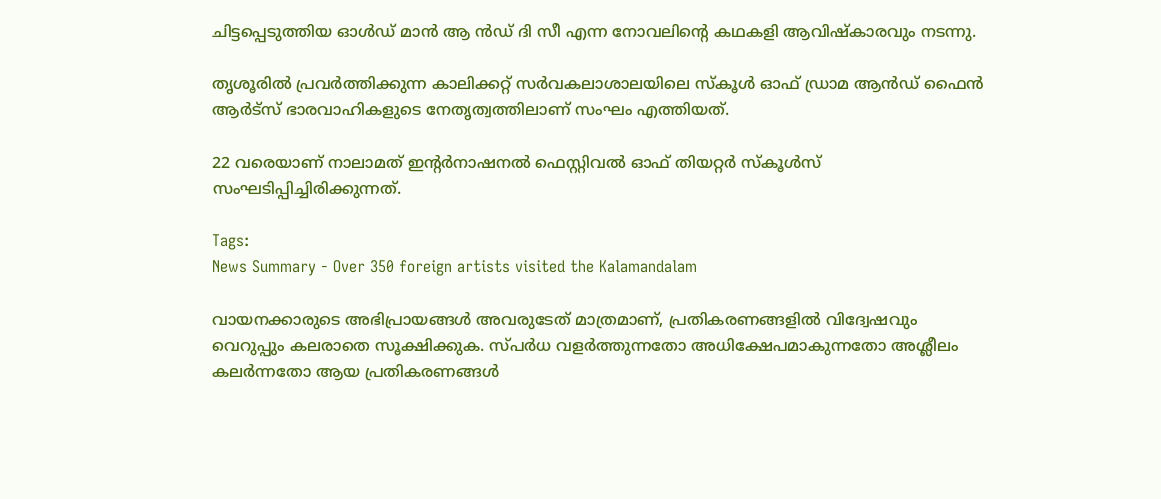ചിട്ടപ്പെടുത്തിയ ഓൾഡ് മാൻ ആ ൻഡ് ദി സീ എന്ന നോവലിന്റെ കഥകളി ആവിഷ്കാരവും നടന്നു.

തൃശൂരിൽ പ്രവർത്തിക്കുന്ന കാലിക്കറ്റ് സർവകലാശാലയിലെ സ്കൂൾ ഓഫ് ഡ്രാമ ആൻഡ് ഫൈൻ ആർട്സ് ഭാരവാഹികളുടെ നേതൃത്വത്തിലാണ് സംഘം എത്തിയത്.

22 വരെയാണ് നാലാമത് ഇന്റർനാഷനൽ ഫെസ്റ്റിവൽ ഓഫ് തിയറ്റർ സ്കൂൾസ് സംഘടിപ്പിച്ചിരിക്കുന്നത്.

Tags:
News Summary - Over 350 foreign artists visited the Kalamandalam

വായനക്കാരുടെ അഭിപ്രായങ്ങള്‍ അവരുടേത് മാത്രമാണ്, പ്രതികരണങ്ങളിൽ വിദ്വേഷവും വെറുപ്പും കലരാതെ സൂക്ഷിക്കുക. സ്പർധ വളർത്തുന്നതോ അധിക്ഷേപമാകുന്നതോ അശ്ലീലം കലർന്നതോ ആയ പ്രതികരണങ്ങൾ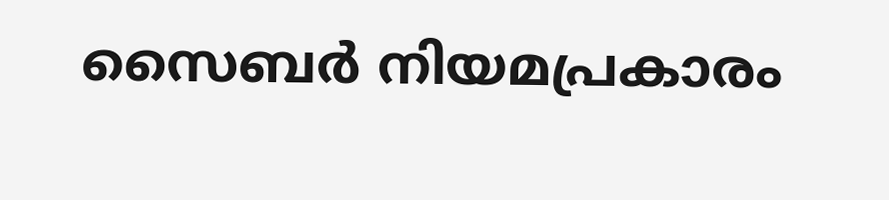സൈബർ നിയമപ്രകാരം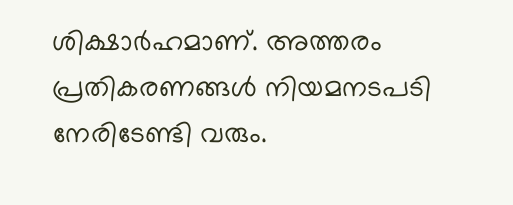ശിക്ഷാർഹമാണ്. അത്തരം പ്രതികരണങ്ങൾ നിയമനടപടി നേരിടേണ്ടി വരും.